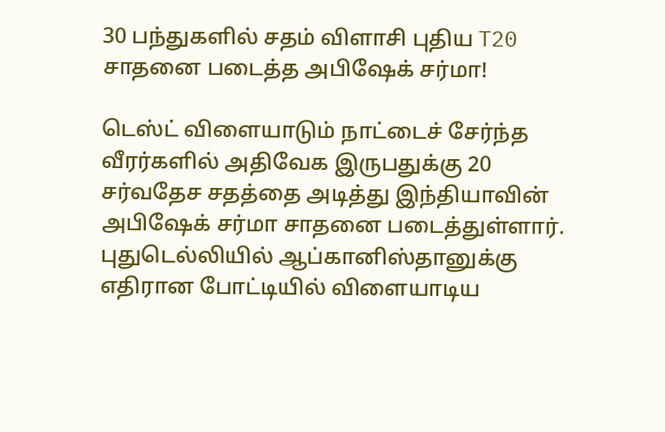30 பந்துகளில் சதம் விளாசி புதிய T20 சாதனை படைத்த அபிஷேக் சர்மா!

டெஸ்ட் விளையாடும் நாட்டைச் சேர்ந்த வீரர்களில் அதிவேக இருபதுக்கு 20 சர்வதேச சதத்தை அடித்து இந்தியாவின் அபிஷேக் சர்மா சாதனை படைத்துள்ளார்.
புதுடெல்லியில் ஆப்கானிஸ்தானுக்கு எதிரான போட்டியில் விளையாடிய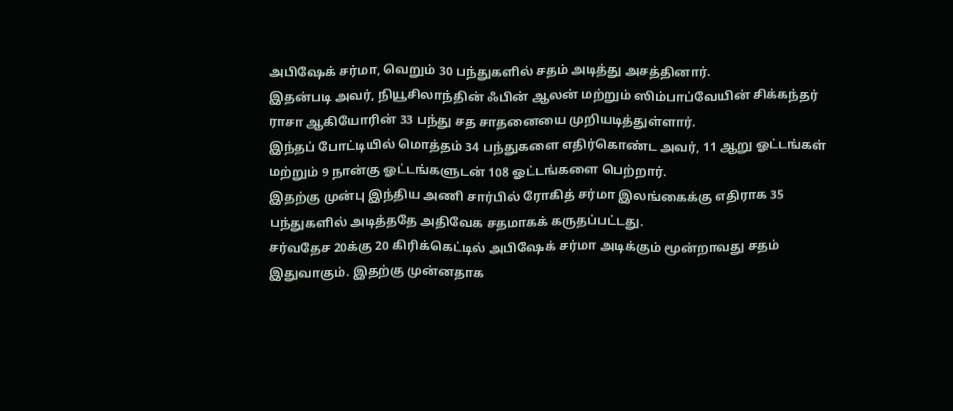அபிஷேக் சர்மா, வெறும் 30 பந்துகளில் சதம் அடித்து அசத்தினார்.
இதன்படி அவர், நியூசிலாந்தின் ஃபின் ஆலன் மற்றும் ஸிம்பாப்வேயின் சிக்கந்தர் ராசா ஆகியோரின் 33 பந்து சத சாதனையை முறியடித்துள்ளார்.
இந்தப் போட்டியில் மொத்தம் 34 பந்துகளை எதிர்கொண்ட அவர், 11 ஆறு ஓட்டங்கள் மற்றும் 9 நான்கு ஓட்டங்களுடன் 108 ஓட்டங்களை பெற்றார்.
இதற்கு முன்பு இந்திய அணி சார்பில் ரோகித் சர்மா இலங்கைக்கு எதிராக 35 பந்துகளில் அடித்ததே அதிவேக சதமாகக் கருதப்பட்டது.
சர்வதேச 20க்கு 20 கிரிக்கெட்டில் அபிஷேக் சர்மா அடிக்கும் மூன்றாவது சதம் இதுவாகும். இதற்கு முன்னதாக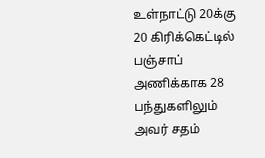உள்நாட்டு 20க்கு 20 கிரிக்கெட்டில் பஞ்சாப் அணிக்காக 28 பந்துகளிலும் அவர் சதம்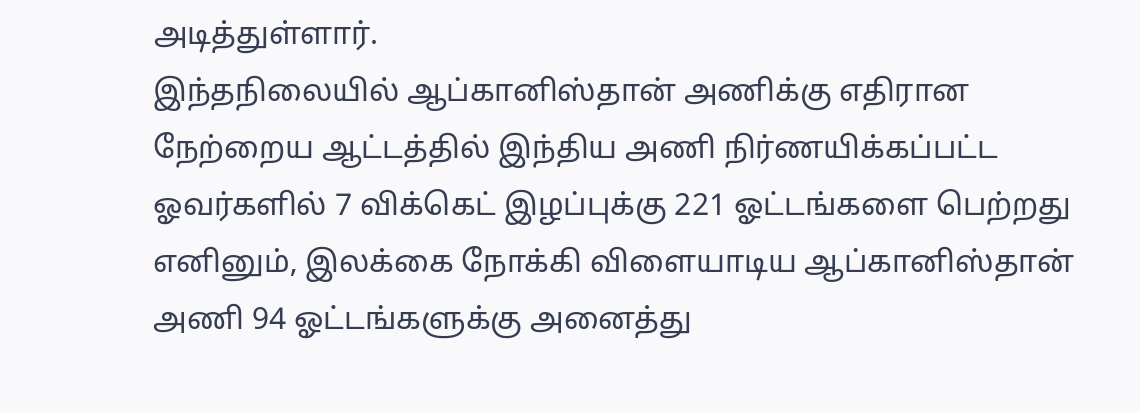அடித்துள்ளார்.
இந்தநிலையில் ஆப்கானிஸ்தான் அணிக்கு எதிரான நேற்றைய ஆட்டத்தில் இந்திய அணி நிர்ணயிக்கப்பட்ட ஓவர்களில் 7 விக்கெட் இழப்புக்கு 221 ஓட்டங்களை பெற்றது
எனினும், இலக்கை நோக்கி விளையாடிய ஆப்கானிஸ்தான் அணி 94 ஓட்டங்களுக்கு அனைத்து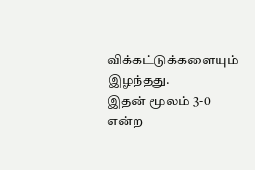விக்கட்டுக்களையும் இழந்தது.
இதன் மூலம் 3-0 என்ற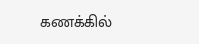கணக்கில்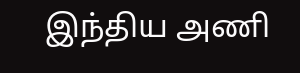இந்திய அணி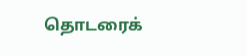தொடரைக்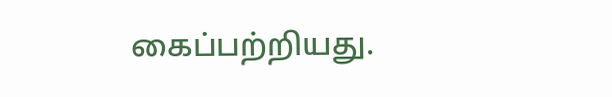கைப்பற்றியது.